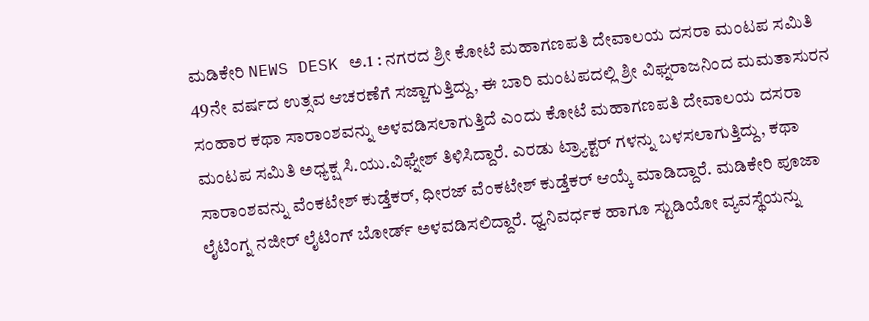ಮಡಿಕೇರಿ NEWS DESK ಅ.1 : ನಗರದ ಶ್ರೀ ಕೋಟೆ ಮಹಾಗಣಪತಿ ದೇವಾಲಯ ದಸರಾ ಮಂಟಪ ಸಮಿತಿ 49ನೇ ವರ್ಷದ ಉತ್ಸವ ಆಚರಣೆಗೆ ಸಜ್ಜಾಗುತ್ತಿದ್ದು, ಈ ಬಾರಿ ಮಂಟಪದಲ್ಲಿ ಶ್ರೀ ವಿಘ್ನರಾಜನಿಂದ ಮಮತಾಸುರನ ಸಂಹಾರ ಕಥಾ ಸಾರಾಂಶವನ್ನು ಅಳವಡಿಸಲಾಗುತ್ತಿದೆ ಎಂದು ಕೋಟೆ ಮಹಾಗಣಪತಿ ದೇವಾಲಯ ದಸರಾ ಮಂಟಪ ಸಮಿತಿ ಅಧ್ಯಕ್ಷ ಸಿ.ಯು.ವಿಘ್ನೇಶ್ ತಿಳಿಸಿದ್ದಾರೆ. ಎರಡು ಟ್ರ್ಯಾಕ್ಟರ್ ಗಳನ್ನು ಬಳಸಲಾಗುತ್ತಿದ್ದು, ಕಥಾ ಸಾರಾಂಶವನ್ನು ವೆಂಕಟೇಶ್ ಕುಡ್ತೆಕರ್, ಧೀರಜ್ ವೆಂಕಟೇಶ್ ಕುಡ್ತೆಕರ್ ಆಯ್ಕೆ ಮಾಡಿದ್ದಾರೆ. ಮಡಿಕೇರಿ ಪೂಜಾ ಲೈಟಿಂಗ್ನ ನಜೀರ್ ಲೈಟಿಂಗ್ ಬೋರ್ಡ್ ಅಳವಡಿಸಲಿದ್ದಾರೆ. ಧ್ವನಿವರ್ಧಕ ಹಾಗೂ ಸ್ಟುಡಿಯೋ ವ್ಯವಸ್ಥೆಯನ್ನು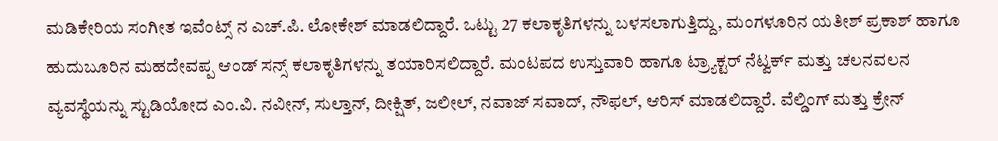ಮಡಿಕೇರಿಯ ಸಂಗೀತ ಇವೆಂಟ್ಸ್ ನ ಎಚ್.ಪಿ. ಲೋಕೇಶ್ ಮಾಡಲಿದ್ದಾರೆ. ಒಟ್ಟು 27 ಕಲಾಕೃತಿಗಳನ್ನು ಬಳಸಲಾಗುತ್ತಿದ್ದು, ಮಂಗಳೂರಿನ ಯತೀಶ್ ಪ್ರಕಾಶ್ ಹಾಗೂ ಹುದುಬೂರಿನ ಮಹದೇವಪ್ಪ ಆಂಡ್ ಸನ್ಸ್ ಕಲಾಕೃತಿಗಳನ್ನು ತಯಾರಿಸಲಿದ್ದಾರೆ. ಮಂಟಪದ ಉಸ್ತುವಾರಿ ಹಾಗೂ ಟ್ರ್ಯಾಕ್ಟರ್ ನೆಟ್ವರ್ಕ್ ಮತ್ತು ಚಲನವಲನ ವ್ಯವಸ್ಥೆಯನ್ನು ಸ್ಟುಡಿಯೋದ ಎಂ.ವಿ. ನವೀನ್, ಸುಲ್ತಾನ್, ದೀಕ್ಷಿತ್, ಜಲೀಲ್, ನವಾಜ್ ಸವಾದ್, ನೌಫಲ್, ಆರಿಸ್ ಮಾಡಲಿದ್ದಾರೆ. ವೆಲ್ಡಿಂಗ್ ಮತ್ತು ಕ್ರೇನ್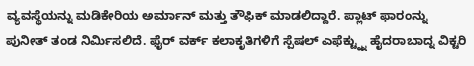ವ್ಯವಸ್ಥೆಯನ್ನು ಮಡಿಕೇರಿಯ ಅರ್ಮಾನ್ ಮತ್ತು ತೌಫಿಕ್ ಮಾಡಲಿದ್ದಾರೆ. ಪ್ಲಾಟ್ ಫಾರಂನ್ನು ಪುನೀತ್ ತಂಡ ನಿರ್ಮಿಸಲಿದೆ. ಫೈರ್ ವರ್ಕ್ ಕಲಾಕೃತಿಗಳಿಗೆ ಸ್ಪೆಷಲ್ ಎಫೆಕ್ಟ್ನ್ನು ಹೈದರಾಬಾದ್ನ ವಿಕ್ಟರಿ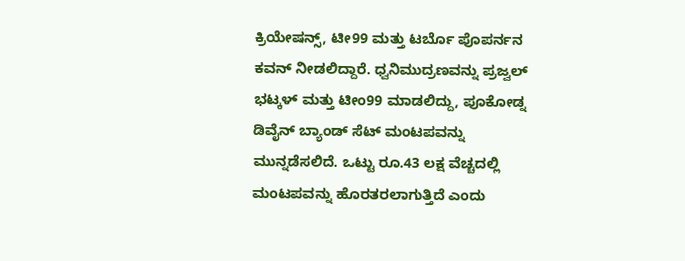ಕ್ರಿಯೇಷನ್ಸ್, ಟೀ99 ಮತ್ತು ಟರ್ಬೊ ಪೊಪರ್ನನ ಕವನ್ ನೀಡಲಿದ್ದಾರೆ. ಧ್ವನಿಮುದ್ರಣವನ್ನು ಪ್ರಜ್ವಲ್ ಭಟ್ಕಳ್ ಮತ್ತು ಟೀಂ99 ಮಾಡಲಿದ್ದು, ಪೂಕೋಡ್ನ ಡಿವೈನ್ ಬ್ಯಾಂಡ್ ಸೆಟ್ ಮಂಟಪವನ್ನು ಮುನ್ನಡೆಸಲಿದೆ. ಒಟ್ಟು ರೂ.43 ಲಕ್ಷ ವೆಚ್ಚದಲ್ಲಿ ಮಂಟಪವನ್ನು ಹೊರತರಲಾಗುತ್ತಿದೆ ಎಂದು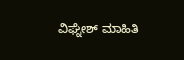ವಿಘ್ನೇಶ್ ಮಾಹಿತಿ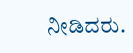ನೀಡಿದರು.